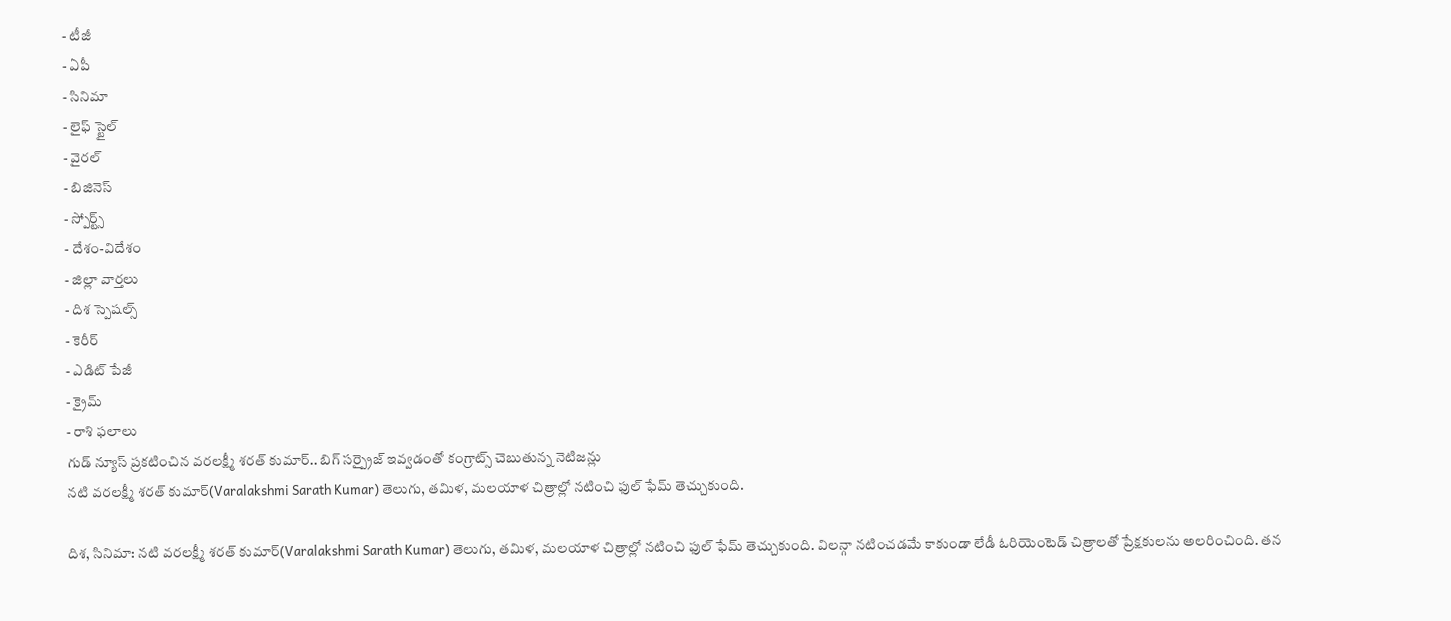- టీజీ
- ఏపీ
- సినిమా
- లైఫ్ స్టైల్
- వైరల్
- బిజినెస్
- స్పోర్ట్స్
- దేశం-విదేశం
- జిల్లా వార్తలు
- దిశ స్పెషల్స్
- కెరీర్
- ఎడిట్ పేజీ
- క్రైమ్
- రాశి ఫలాలు
గుడ్ న్యూస్ ప్రకటించిన వరలక్ష్మీ శరత్ కుమార్.. బిగ్ సర్ప్రైజ్ ఇవ్వడంతో కంగ్రాట్స్ చెబుతున్న నెటిజన్లు
నటి వరలక్ష్మీ శరత్ కుమార్(Varalakshmi Sarath Kumar) తెలుగు, తమిళ, మలయాళ చిత్రాల్లో నటించి ఫుల్ ఫేమ్ తెచ్చుకుంది.

దిశ, సినిమా: నటి వరలక్ష్మీ శరత్ కుమార్(Varalakshmi Sarath Kumar) తెలుగు, తమిళ, మలయాళ చిత్రాల్లో నటించి ఫుల్ ఫేమ్ తెచ్చుకుంది. విలన్గా నటించడమే కాకుండా లేడీ ఓరియెంటెడ్ చిత్రాలతో ప్రేక్షకులను అలరించింది. తన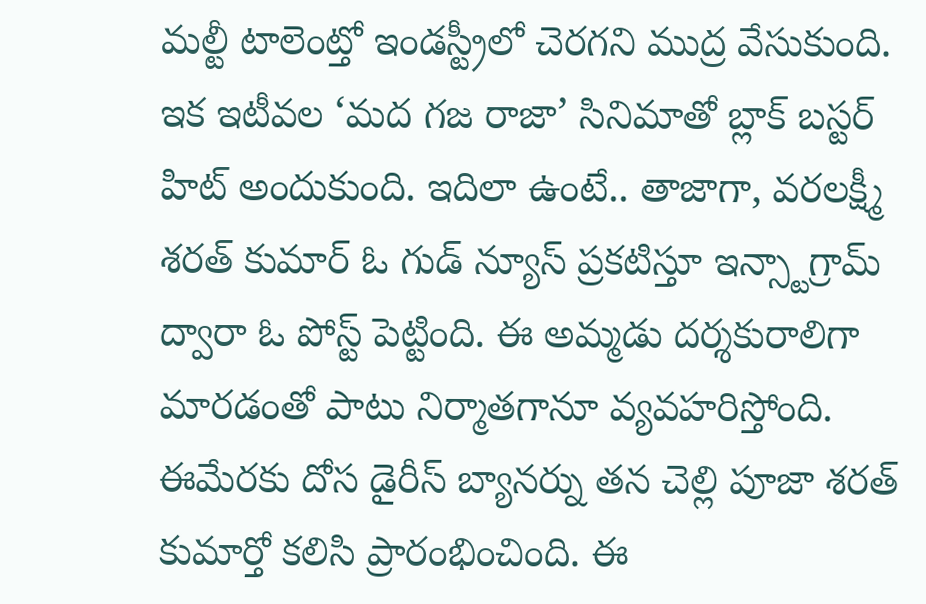మల్టీ టాలెంట్తో ఇండస్ట్రీలో చెరగని ముద్ర వేసుకుంది. ఇక ఇటీవల ‘మద గజ రాజా’ సినిమాతో బ్లాక్ బస్టర్ హిట్ అందుకుంది. ఇదిలా ఉంటే.. తాజాగా, వరలక్ష్మీ శరత్ కుమార్ ఓ గుడ్ న్యూస్ ప్రకటిస్తూ ఇన్స్టాగ్రామ్ ద్వారా ఓ పోస్ట్ పెట్టింది. ఈ అమ్మడు దర్శకురాలిగా మారడంతో పాటు నిర్మాతగానూ వ్యవహరిస్తోంది.
ఈమేరకు దోస డైరీస్ బ్యానర్ను తన చెల్లి పూజా శరత్ కుమార్తో కలిసి ప్రారంభించింది. ఈ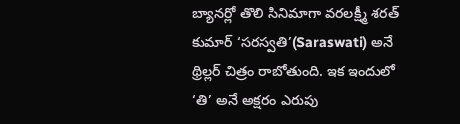బ్యానర్లో తొలి సినిమాగా వరలక్ష్మీ శరత్ కుమార్ ‘సరస్వతి’(Saraswati) అనే థ్రిల్లర్ చిత్రం రాబోతుంది. ఇక ఇందులో ‘తి’ అనే అక్షరం ఎరుపు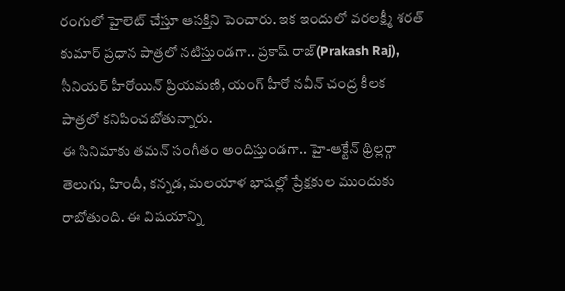రంగులో హైలెట్ చేస్తూ ఆసక్తిని పెంచారు. ఇక ఇందులో వరలక్ష్మీ శరత్ కుమార్ ప్రధాన పాత్రలో నటిస్తుండగా.. ప్రకాష్ రాజ్(Prakash Raj), సీనియర్ హీరోయిన్ ప్రియమణి, యంగ్ హీరో నవీన్ చంద్ర కీలక పాత్రలో కనిపించబోతున్నారు.
ఈ సినిమాకు తమన్ సంగీతం అందిస్తుండగా.. హై-ఆక్టేన్ థ్రిల్లర్గా తెలుగు, హిందీ, కన్నడ, మలయాళ భాషల్లో ప్రేక్షకుల ముందుకు రాబోతుంది. ఈ విషయాన్ని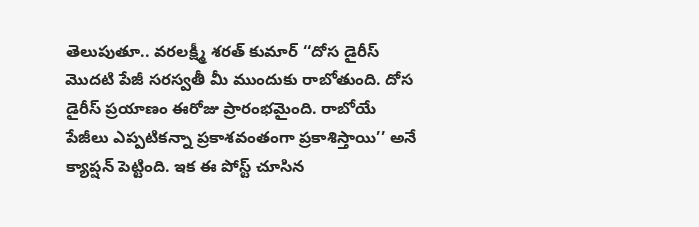తెలుపుతూ.. వరలక్ష్మీ శరత్ కుమార్ ‘‘దోస డైరీస్ మొదటి పేజీ సరస్వతీ మీ ముందుకు రాబోతుంది. దోస డైరీస్ ప్రయాణం ఈరోజు ప్రారంభమైంది. రాబోయే పేజీలు ఎప్పటికన్నా ప్రకాశవంతంగా ప్రకాశిస్తాయి’’ అనే క్యాప్షన్ పెట్టింది. ఇక ఈ పోస్ట్ చూసిన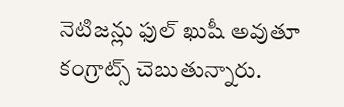నెటిజన్లు ఫుల్ ఖుషీ అవుతూ కంగ్రాట్స్ చెబుతున్నారు.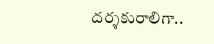దర్శకురాలిగా..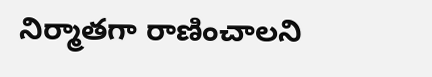నిర్మాతగా రాణించాలని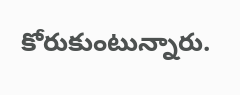కోరుకుంటున్నారు.